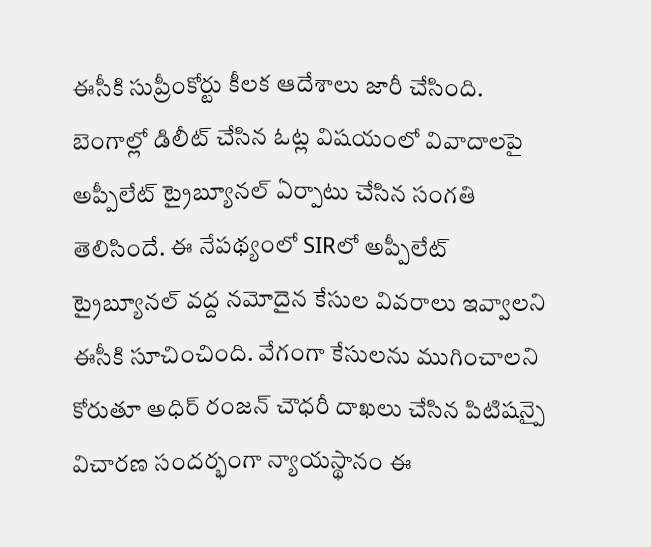ఈసీకి సుప్రీంకోర్టు కీలక ఆదేశాలు జారీ చేసింది. బెంగాల్లో డిలీట్ చేసిన ఓట్ల విషయంలో వివాదాలపై అప్పీలేట్ ట్రైబ్యూనల్ ఏర్పాటు చేసిన సంగతి తెలిసిందే. ఈ నేపథ్యంలో SIRలో అప్పీలేట్ ట్రైబ్యూనల్ వద్ద నమోదైన కేసుల వివరాలు ఇవ్వాలని ఈసీకి సూచించింది. వేగంగా కేసులను ముగించాలని కోరుతూ అధిర్ రంజన్ చౌధరీ దాఖలు చేసిన పిటిషన్పై విచారణ సందర్భంగా న్యాయస్థానం ఈ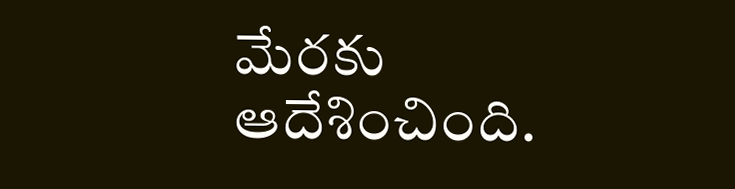మేరకు ఆదేశించింది.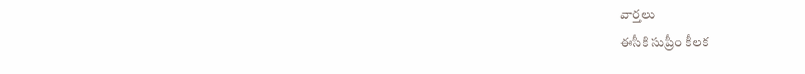వార్తలు
ఈసీకి సుప్రీం కీలక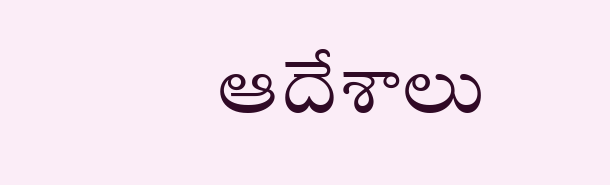ఆదేశాలు